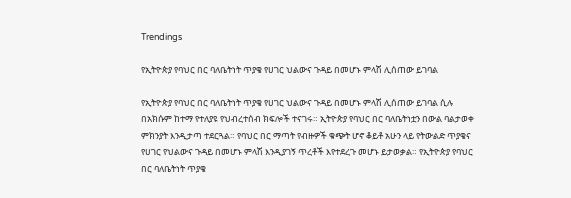Trendings

የኢትዮጵያ የባህር በር ባለቤትነት ጥያቄ የሀገር ህልውና ጉዳይ በመሆኑ ምላሽ ሊሰጠው ይገባል

የኢትዮጵያ የባህር በር ባለቤትነት ጥያቄ የሀገር ህልውና ጉዳይ በመሆኑ ምላሽ ሊሰጠው ይገባል ሲሉ በአክሱም ከተማ የተለያዩ የህብረተሰብ ክፍሎች ተናገሩ። ኢትዮጵያ የባህር በር ባለቤትነቷን በውል ባልታወቀ ምክንያት እንዲታጣ ተደርጓል። የባህር በር ማጣት የብዙዎች ቁጭት ሆኖ ቆይቶ አሁን ላይ የትውልድ ጥያቄና የሀገር የህልውና ጉዳይ በመሆኑ ምላሽ እንዲያገኝ ጥረቶች እየተደረጉ መሆኑ ይታወቃል። የኢትዮጵያ የባህር በር ባለቤትነት ጥያቄ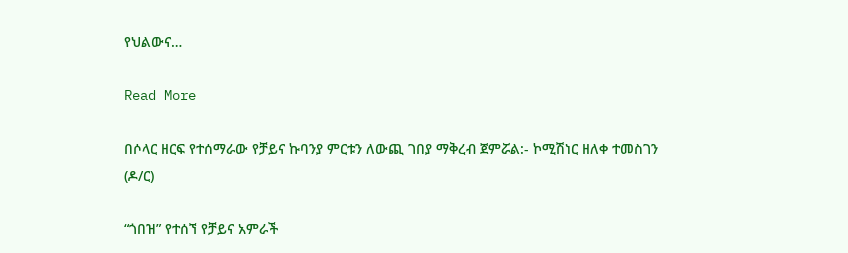የህልውና…

Read More

በሶላር ዘርፍ የተሰማራው የቻይና ኩባንያ ምርቱን ለውጪ ገበያ ማቅረብ ጀምሯል:- ኮሚሽነር ዘለቀ ተመስገን (ዶ/ር)

“ጎበዝ” የተሰኘ የቻይና አምራች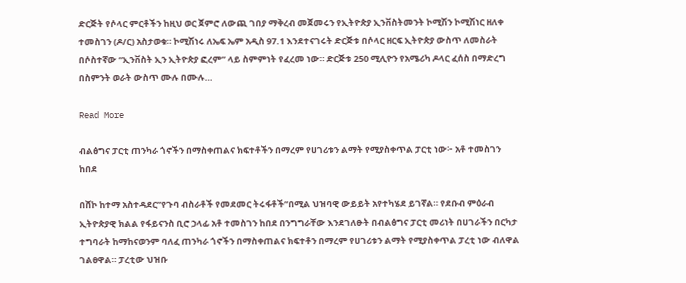ድርጅት የሶላር ምርቶችን ከዚህ ወር ጀምሮ ለውጪ ገበያ ማቅረብ መጀመሩን የኢትዮጵያ ኢንቨስትመንት ኮሚሽን ኮሚሽነር ዘለቀ ተመስገን (ዶ/ር) አስታወቁ። ኮሚሽነሩ ለኤፍ ኤም አዲስ 97.1 እንደተናገሩት ድርጅቱ በሶላር ዘርፍ ኢትዮጵያ ውስጥ ለመስራት በሶስተኛው “ኢንቨስት ኢን ኢትዮጵያ ፎረም” ላይ ስምምነት የፈረመ ነው። ድርጅቱ 250 ሚሊዮን የአሜሪካ ዶላር ፈሰስ በማድረግ በስምንት ወራት ውስጥ ሙሉ በሙሉ…

Read More

ብልፅግና ፓርቲ ጠንካራ ጎኖችን በማስቀጠልና ክፍተቶችን በማረም የሀገሪቱን ልማት የሚያስቀጥል ፓርቲ ነው፦ አቶ ተመስገን ከበደ

በሸኮ ከተማ አስተዳደር”የጉባ ብስራቶች የመደመር ትሩፋቶች”በሚል ህዝባዊ ውይይት አየተካሄደ ይገኛል። የደቡብ ምዕራብ ኢትዮጵያዊ ክልል የፋይናንስ ቢሮ ኃላፊ አቶ ተመስገን ከበደ በንግግራቸው እንደገለፁት በብልፅግና ፓርቲ መሪነት በሀገራችን በርካታ ተግባራት ከማከናወንም ባለፈ ጠንካራ ጎኖችን በማስቀጠልና ክፍተቶን በማረም የሀገሪቱን ልማት የሚያስቀጥል ፓረቲ ነው ብለዋል ገልፀዋል። ፓረቲው ህዝቡ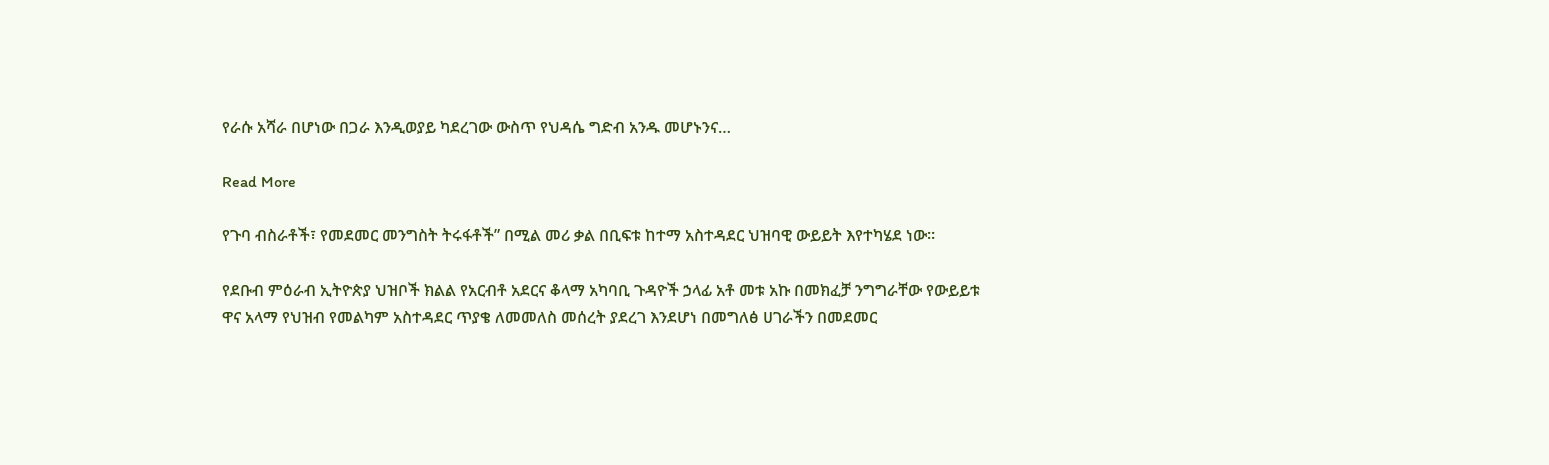የራሱ አሻራ በሆነው በጋራ እንዲወያይ ካደረገው ውስጥ የህዳሴ ግድብ አንዱ መሆኑንና…

Read More

የጉባ ብስራቶች፣ የመደመር መንግስት ትሩፋቶች” በሚል መሪ ቃል በቢፍቱ ከተማ አስተዳደር ህዝባዊ ውይይት እየተካሄደ ነው።

የደቡብ ምዕራብ ኢትዮጵያ ህዝቦች ክልል የአርብቶ አደርና ቆላማ አካባቢ ጉዳዮች ኃላፊ አቶ መቱ አኩ በመክፈቻ ንግግራቸው የውይይቱ ዋና አላማ የህዝብ የመልካም አስተዳደር ጥያቄ ለመመለስ መሰረት ያደረገ እንደሆነ በመግለፅ ሀገራችን በመደመር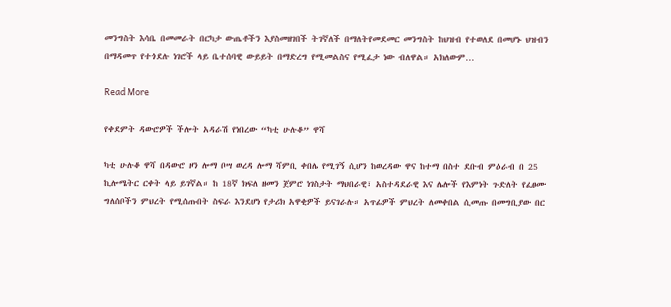መንግስት እሳቤ በመመራት በርካታ ውጤቶችን እያስመዘገበች ትገኛለች በማለትየመደመር መንግስት ከህዝብ የተወለደ በመሆኑ ህዝብን በማዳመጥ የተጎደሉ ነገሮች ላይ ቤተሰባዊ ውይይት በማድረግ የሚመልስና የሚፈታ ነው ብለዋል። አክለውም…

Read More

የቀደምት ዳውሮዎች ችሎት አዳራሽ የነበረው “ካቲ ሁሉቆ” ዋሻ

ካቲ ሁሉቆ ዋሻ በዳውሮ ዞን ሎማ ቦሣ ወረዳ ሎማ ሻምቢ ቀበሌ የሚገኝ ሲሆን ከወረዳው ዋና ከተማ በስተ ደቡብ ምዕራብ በ 25 ኪሎሜትር ርቀት ላይ ይገኛል። ከ 18ኛ ክፍለ ዘመን ጀምሮ ነገስታት ማህበራዊ፣ አስተዳደራዊ እና ሌሎች የእምነት ጉድለት የፈፀሙ ግለሰቦችን ምህረት የሚሰጡበት ስፍራ እንደሆነ የታሪክ አዋቂዎች ይናገራሉ። አጥፊዎች ምህረት ለመቀበል ሲመጡ በመግቢያው በር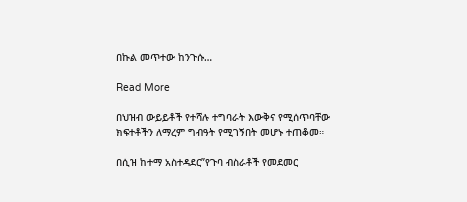በኩል መጥተው ከንጉሱ…

Read More

በህዝብ ውይይቶች የተሻሉ ተግባራት እውቅና የሚሰጥባቸው ክፍተቶችን ለማረም ግብዓት የሚገኝበት መሆኑ ተጠቆመ።

በሲዝ ከተማ አስተዳደር”የጉባ ብስራቶች የመደመር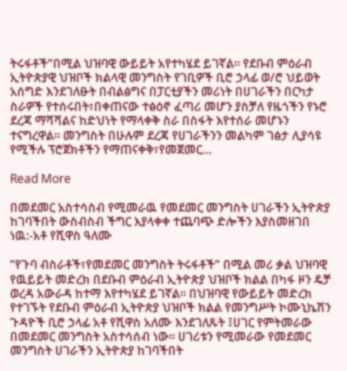ትሩፋቶች”በሚል ህዝባዊ ውይይት አየተካሄደ ይገኛል። የደቡብ ምዕራብ ኢትዮጵያዊ ህዝቦች ክልላዊ መንግስት የገቢዎች ቢሮ ኃላፊ ወ/ሮ ህይወት አሰግድ እንደገለፁት በብልፅግና በፓርቲያችን መሪነት በሀገራችን በርካታ ስራዎች የተሰሩበት፣በቀጠናው ተፅዕኖ ፈጣሪ መሆን ያስቻለ የዜጎችን የኑሮ ደረጃ ማሻሻልና ከድህነት የማላቀቅ ስራ በስፋት እየተሰራ መሆኑን ተናግረዋል። መንግስት በሁሉም ደረጃ የሀገራችንን መልካም ገፅታ ሊያሳዩ የሚችሉ ፕሮጀክቶችን የማጠናቀቅ፣የመጀመር…

Read More

በመደመር አስተሳስብ የሚመራዉ የመደመር መንግስት ሀገራችን ኢትዮጵያ ከገባችበት ውስብስብ ችግር እያላቀቀ ተጨባጭ ድሎችን እያስመዘገበ ነዉ:-አቶ የሺዋስ ዓለሙ

”የጉባ ብስራቶች፣የመደመር መንግስት ትሩፋቶች” በሚል መሪ ቃል ህዝባዊ የዉይይት መድረክ በደቡብ ምዕራብ ኢትዮጵያ ህዝቦች ክልል በካፋ ዞን ዴቻ ወረዳ አውራዳ ከተማ እየተካሄደ ይገኛል። በህዝባዊ የውይይት መድረክ የተገኙት የደቡብ ምዕራብ ኢትዮጵያ ህዝቦች ክልል የመንግሥት ኮሙኒኬሽን ጉዳዮች ቢሮ ኃላፊ አቶ የሺዋስ አለሙ እንደገለጹት ፤ሀገር የምትመራው በመደመር መንግስት አስተሳሰብ ነው። ሀገሪቱን የሚመራው የመደመር መንግስት ሀገራችን ኢትዮጵያ ከገባችበት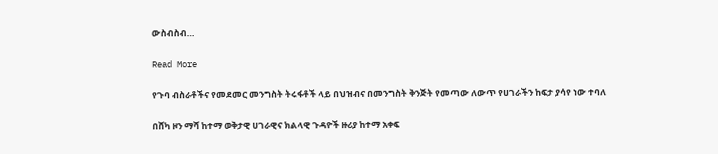ውስብስብ…

Read More

የጉባ ብስራቶችና የመደመር መንግስት ትሩፋቶች ላይ በህዝብና በመንግስት ቅንጅት የመጣው ለውጥ የሀገራችን ከፍታ ያሳየ ነው ተባለ

በሸካ ዞን ማሻ ከተማ ወቅታዊ ሀገራዊና ክልላዊ ጉዳዮች ዙሪያ ከተማ አቀፍ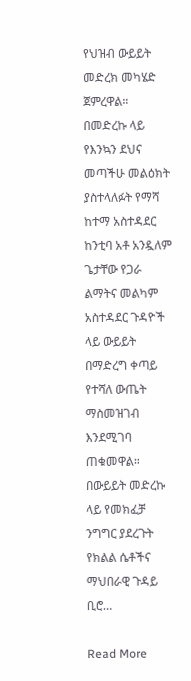የህዝብ ውይይት መድረክ መካሄድ ጀምረዋል። በመድረኩ ላይ የእንኳን ደህና መጣችሁ መልዕክት ያስተላለፉት የማሻ ከተማ አስተዳደር ከንቲባ አቶ አንዷለም ጌታቸው የጋራ ልማትና መልካም አስተዳደር ጉዳዮች ላይ ውይይት በማድረግ ቀጣይ የተሻለ ውጤት ማስመዝገብ እንደሚገባ ጠቁመዋል። በውይይት መድረኩ ላይ የመክፈቻ ንግግር ያደረጉት የክልል ሴቶችና ማህበራዊ ጉዳይ ቢሮ…

Read More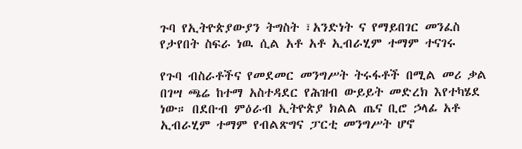ጉባ የኢትዮጵያውያን ትግስት ፣አንድነት ና የማይበገር መንፈስ የታየበት ስፍራ ነዉ ሲል አቶ አቶ ኢብራሂም ተማም ተናገሩ

የጉባ ብስራቶችና የመደመር መንግሥት ትሩፋቶች በሚል መሪ ቃል በገሣ ጫሬ ከተማ አስተዳደር የሕዝብ ውይይት መድረክ እየተካሄደ ነው። በደቡብ ምዕራብ ኢትዮጵያ ክልል ጤና ቢሮ ኃላፊ አቶ ኢብራሂም ተማም የብልጽግና ፓርቲ መንግሥት ሆኖ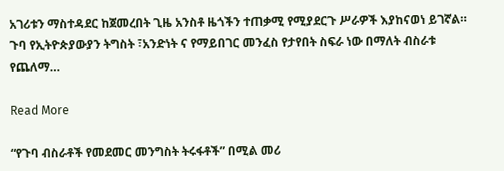አገሪቱን ማስተዳደር ከጀመረበት ጊዜ አንስቶ ዜጎችን ተጠቃሚ የሚያደርጉ ሥራዎች እያከናወነ ይገኛል። ጉባ የኢትዮጵያውያን ትግስት ፣አንድነት ና የማይበገር መንፈስ የታየበት ስፍራ ነው በማለት ብስራቱ የጨለማ…

Read More

“የጉባ ብስራቶች የመደመር መንግስት ትሩፋቶች” በሚል መሪ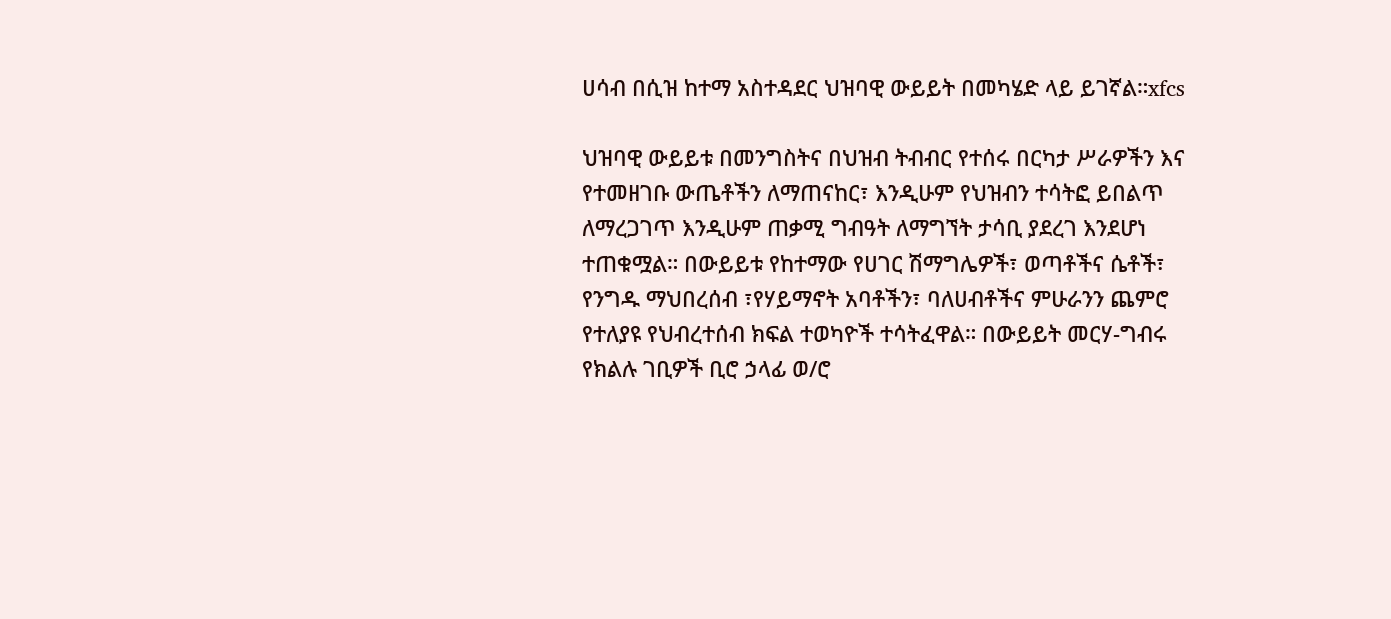ሀሳብ በሲዝ ከተማ አስተዳደር ህዝባዊ ውይይት በመካሄድ ላይ ይገኛል።xfcs

ህዝባዊ ውይይቱ በመንግስትና በህዝብ ትብብር የተሰሩ በርካታ ሥራዎችን እና የተመዘገቡ ውጤቶችን ለማጠናከር፣ እንዲሁም የህዝብን ተሳትፎ ይበልጥ ለማረጋገጥ እንዲሁም ጠቃሚ ግብዓት ለማግኘት ታሳቢ ያደረገ እንደሆነ ተጠቁሟል። በውይይቱ የከተማው የሀገር ሽማግሌዎች፣ ወጣቶችና ሴቶች፣ የንግዱ ማህበረሰብ ፣የሃይማኖት አባቶችን፣ ባለሀብቶችና ምሁራንን ጨምሮ የተለያዩ የህብረተሰብ ክፍል ተወካዮች ተሳትፈዋል። በውይይት መርሃ-ግብሩ የክልሉ ገቢዎች ቢሮ ኃላፊ ወ/ሮ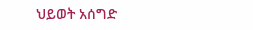ህይወት አሰግድ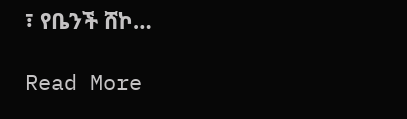፣ የቤንች ሸኮ…

Read More